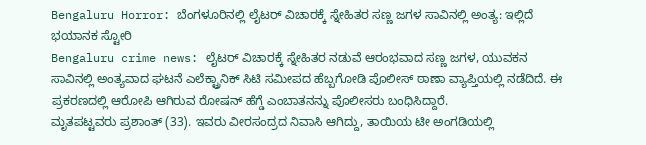Bengaluru Horror: ಬೆಂಗಳೂರಿನಲ್ಲಿ ಲೈಟರ್ ವಿಚಾರಕ್ಕೆ ಸ್ನೇಹಿತರ ಸಣ್ಣ ಜಗಳ ಸಾವಿನಲ್ಲಿ ಅಂತ್ಯ: ಇಲ್ಲಿದೆ ಭಯಾನಕ ಸ್ಟೋರಿ
Bengaluru crime news: ಲೈಟರ್ ವಿಚಾರಕ್ಕೆ ಸ್ನೇಹಿತರ ನಡುವೆ ಆರಂಭವಾದ ಸಣ್ಣ ಜಗಳ, ಯುವಕನ ಸಾವಿನಲ್ಲಿ ಅಂತ್ಯವಾದ ಘಟನೆ ಎಲೆಕ್ಟ್ರಾನಿಕ್ ಸಿಟಿ ಸಮೀಪದ ಹೆಬ್ಬಗೋಡಿ ಪೊಲೀಸ್ ಠಾಣಾ ವ್ಯಾಪ್ತಿಯಲ್ಲಿ ನಡೆದಿದೆ. ಈ ಪ್ರಕರಣದಲ್ಲಿ ಆರೋಪಿ ಆಗಿರುವ ರೋಷನ್ ಹೆಗ್ಡೆ ಎಂಬಾತನನ್ನು ಪೊಲೀಸರು ಬಂಧಿಸಿದ್ದಾರೆ.
ಮೃತಪಟ್ಟವರು ಪ್ರಶಾಂತ್ (33). ಇವರು ವೀರಸಂದ್ರದ ನಿವಾಸಿ ಆಗಿದ್ದು, ತಾಯಿಯ ಟೀ ಅಂಗಡಿಯಲ್ಲಿ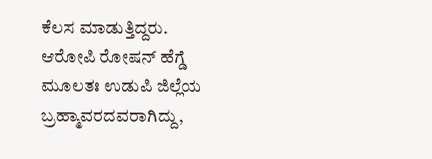ಕೆಲಸ ಮಾಡುತ್ತಿದ್ದರು. ಆರೋಪಿ ರೋಷನ್ ಹೆಗ್ಡೆ ಮೂಲತಃ ಉಡುಪಿ ಜಿಲ್ಲೆಯ ಬ್ರಹ್ಮಾವರದವರಾಗಿದ್ದು,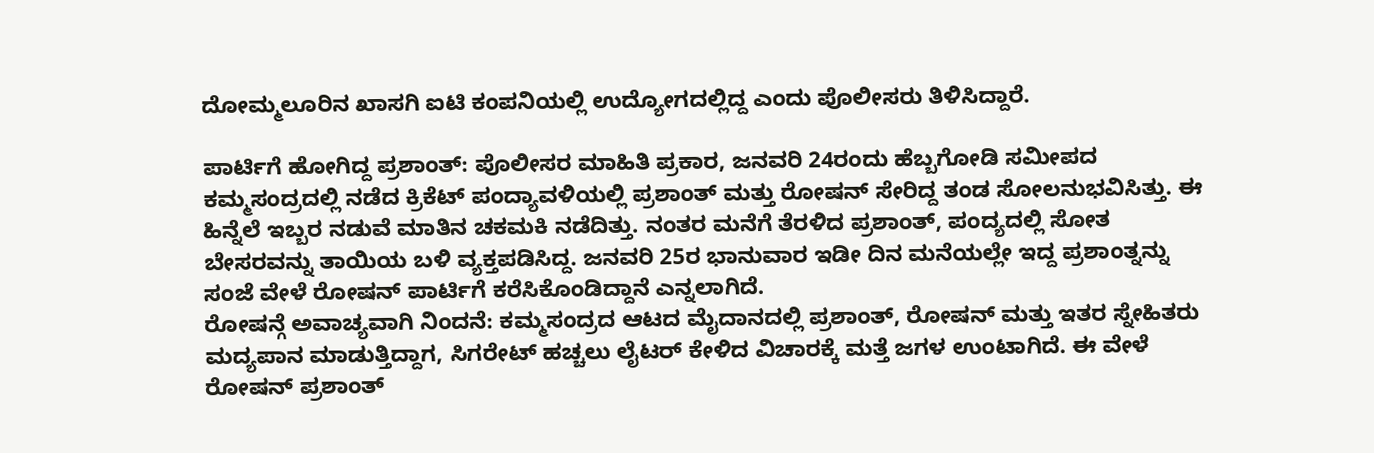ದೋಮ್ಮಲೂರಿನ ಖಾಸಗಿ ಐಟಿ ಕಂಪನಿಯಲ್ಲಿ ಉದ್ಯೋಗದಲ್ಲಿದ್ದ ಎಂದು ಪೊಲೀಸರು ತಿಳಿಸಿದ್ದಾರೆ.

ಪಾರ್ಟಿಗೆ ಹೋಗಿದ್ದ ಪ್ರಶಾಂತ್: ಪೊಲೀಸರ ಮಾಹಿತಿ ಪ್ರಕಾರ, ಜನವರಿ 24ರಂದು ಹೆಬ್ಬಗೋಡಿ ಸಮೀಪದ ಕಮ್ಮಸಂದ್ರದಲ್ಲಿ ನಡೆದ ಕ್ರಿಕೆಟ್ ಪಂದ್ಯಾವಳಿಯಲ್ಲಿ ಪ್ರಶಾಂತ್ ಮತ್ತು ರೋಷನ್ ಸೇರಿದ್ದ ತಂಡ ಸೋಲನುಭವಿಸಿತ್ತು. ಈ ಹಿನ್ನೆಲೆ ಇಬ್ಬರ ನಡುವೆ ಮಾತಿನ ಚಕಮಕಿ ನಡೆದಿತ್ತು. ನಂತರ ಮನೆಗೆ ತೆರಳಿದ ಪ್ರಶಾಂತ್, ಪಂದ್ಯದಲ್ಲಿ ಸೋತ ಬೇಸರವನ್ನು ತಾಯಿಯ ಬಳಿ ವ್ಯಕ್ತಪಡಿಸಿದ್ದ. ಜನವರಿ 25ರ ಭಾನುವಾರ ಇಡೀ ದಿನ ಮನೆಯಲ್ಲೇ ಇದ್ದ ಪ್ರಶಾಂತ್ನನ್ನು ಸಂಜೆ ವೇಳೆ ರೋಷನ್ ಪಾರ್ಟಿಗೆ ಕರೆಸಿಕೊಂಡಿದ್ದಾನೆ ಎನ್ನಲಾಗಿದೆ.
ರೋಷನ್ಗೆ ಅವಾಚ್ಯವಾಗಿ ನಿಂದನೆ: ಕಮ್ಮಸಂದ್ರದ ಆಟದ ಮೈದಾನದಲ್ಲಿ ಪ್ರಶಾಂತ್, ರೋಷನ್ ಮತ್ತು ಇತರ ಸ್ನೇಹಿತರು ಮದ್ಯಪಾನ ಮಾಡುತ್ತಿದ್ದಾಗ, ಸಿಗರೇಟ್ ಹಚ್ಚಲು ಲೈಟರ್ ಕೇಳಿದ ವಿಚಾರಕ್ಕೆ ಮತ್ತೆ ಜಗಳ ಉಂಟಾಗಿದೆ. ಈ ವೇಳೆ ರೋಷನ್ ಪ್ರಶಾಂತ್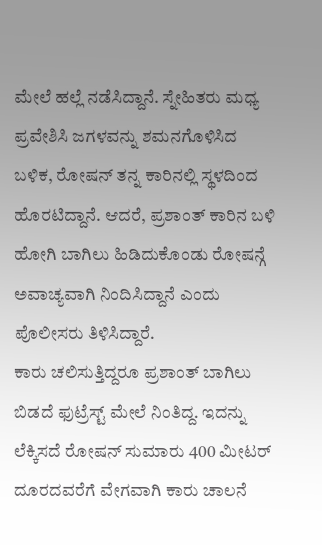ಮೇಲೆ ಹಲ್ಲೆ ನಡೆಸಿದ್ದಾನೆ. ಸ್ನೇಹಿತರು ಮಧ್ಯ ಪ್ರವೇಶಿಸಿ ಜಗಳವನ್ನು ಶಮನಗೊಳಿಸಿದ ಬಳಿಕ, ರೋಷನ್ ತನ್ನ ಕಾರಿನಲ್ಲಿ ಸ್ಥಳದಿಂದ ಹೊರಟಿದ್ದಾನೆ. ಆದರೆ, ಪ್ರಶಾಂತ್ ಕಾರಿನ ಬಳಿ ಹೋಗಿ ಬಾಗಿಲು ಹಿಡಿದುಕೊಂಡು ರೋಷನ್ಗೆ ಅವಾಚ್ಯವಾಗಿ ನಿಂದಿಸಿದ್ದಾನೆ ಎಂದು ಪೊಲೀಸರು ತಿಳಿಸಿದ್ದಾರೆ.
ಕಾರು ಚಲಿಸುತ್ತಿದ್ದರೂ ಪ್ರಶಾಂತ್ ಬಾಗಿಲು ಬಿಡದೆ ಫುಟ್ರೆಸ್ಟ್ ಮೇಲೆ ನಿಂತಿದ್ದ. ಇದನ್ನು ಲೆಕ್ಕಿಸದೆ ರೋಷನ್ ಸುಮಾರು 400 ಮೀಟರ್ ದೂರದವರೆಗೆ ವೇಗವಾಗಿ ಕಾರು ಚಾಲನೆ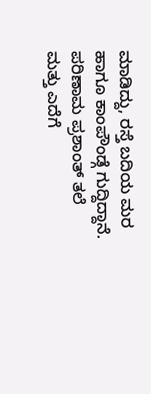ಮಾಡಿದ್ದು, ರಸ್ತೆ ಬದಿಯ ಮರ ಹಾಗೂ ಕಾಂಪೌಂಡ್ಗೆ ಗುದ್ದಿದ್ದಾನೆ. ಪರಿಣಾಮ ಪ್ರಶಾಂತ್ ತಲೆ ಮತ್ತು ಎದೆಗೆ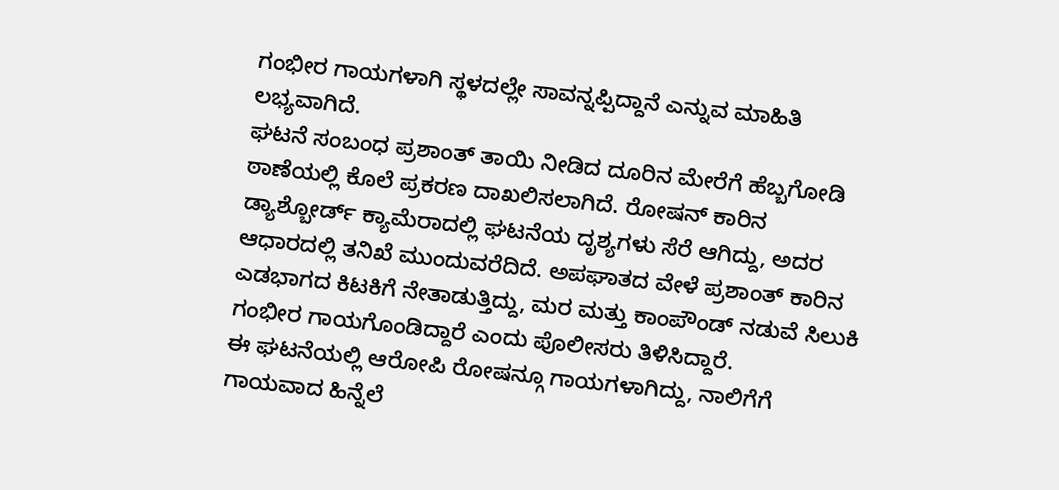ಗಂಭೀರ ಗಾಯಗಳಾಗಿ ಸ್ಥಳದಲ್ಲೇ ಸಾವನ್ನಪ್ಪಿದ್ದಾನೆ ಎನ್ನುವ ಮಾಹಿತಿ ಲಭ್ಯವಾಗಿದೆ.
ಘಟನೆ ಸಂಬಂಧ ಪ್ರಶಾಂತ್ ತಾಯಿ ನೀಡಿದ ದೂರಿನ ಮೇರೆಗೆ ಹೆಬ್ಬಗೋಡಿ ಠಾಣೆಯಲ್ಲಿ ಕೊಲೆ ಪ್ರಕರಣ ದಾಖಲಿಸಲಾಗಿದೆ. ರೋಷನ್ ಕಾರಿನ ಡ್ಯಾಶ್ಬೋರ್ಡ್ ಕ್ಯಾಮೆರಾದಲ್ಲಿ ಘಟನೆಯ ದೃಶ್ಯಗಳು ಸೆರೆ ಆಗಿದ್ದು, ಅದರ ಆಧಾರದಲ್ಲಿ ತನಿಖೆ ಮುಂದುವರೆದಿದೆ. ಅಪಘಾತದ ವೇಳೆ ಪ್ರಶಾಂತ್ ಕಾರಿನ ಎಡಭಾಗದ ಕಿಟಕಿಗೆ ನೇತಾಡುತ್ತಿದ್ದು, ಮರ ಮತ್ತು ಕಾಂಪೌಂಡ್ ನಡುವೆ ಸಿಲುಕಿ ಗಂಭೀರ ಗಾಯಗೊಂಡಿದ್ದಾರೆ ಎಂದು ಪೊಲೀಸರು ತಿಳಿಸಿದ್ದಾರೆ.
ಈ ಘಟನೆಯಲ್ಲಿ ಆರೋಪಿ ರೋಷನ್ಗೂ ಗಾಯಗಳಾಗಿದ್ದು, ನಾಲಿಗೆಗೆ ಗಾಯವಾದ ಹಿನ್ನೆಲೆ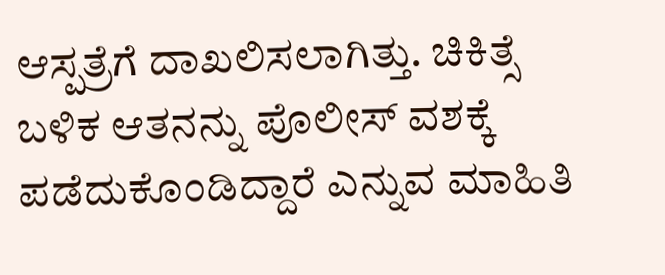ಆಸ್ಪತ್ರೆಗೆ ದಾಖಲಿಸಲಾಗಿತ್ತು. ಚಿಕಿತ್ಸೆ ಬಳಿಕ ಆತನನ್ನು ಪೊಲೀಸ್ ವಶಕ್ಕೆ ಪಡೆದುಕೊಂಡಿದ್ದಾರೆ ಎನ್ನುವ ಮಾಹಿತಿ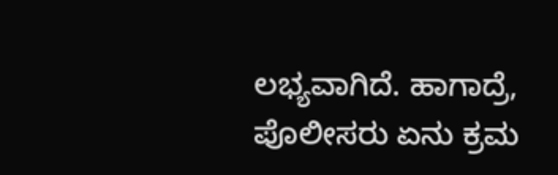ಲಭ್ಯವಾಗಿದೆ. ಹಾಗಾದ್ರೆ, ಪೊಲೀಸರು ಏನು ಕ್ರಮ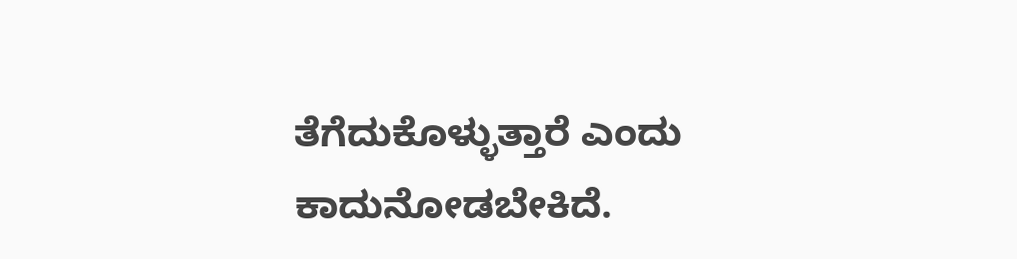ತೆಗೆದುಕೊಳ್ಳುತ್ತಾರೆ ಎಂದು ಕಾದುನೋಡಬೇಕಿದೆ.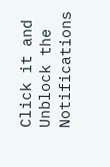Click it and Unblock the Notifications